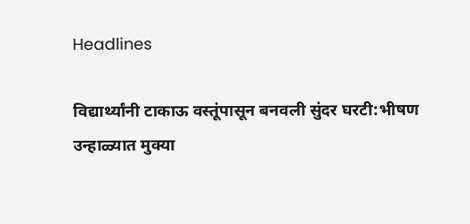Headlines

विद्यार्थ्यांनी टाकाऊ वस्तूंपासून बनवली सुंदर घरटी:भीषण उन्हाळ्यात मुक्या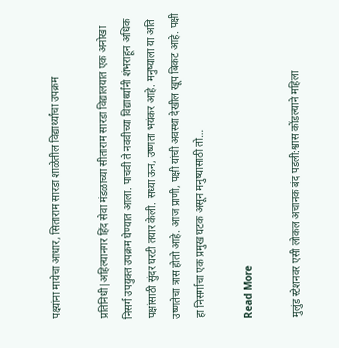पक्ष्यांना मायेचा आधार, सिताराम सारडा शाळेतील विद्यार्थ्यांचा उपक्रम

प्रतिनिधी|अहिल्यानगर हिंद सेवा मंडळाच्या सीताराम सारडा विद्यालयात एक अनोखा निसर्ग उपयुक्त उपक्रम घेण्यात आला. पाचवी ते नववीच्या विद्यार्थ्यांनी शंभराहून अधिक पक्षांसाठी सुंदर घरटी तयार केली. सध्या ऊन, उष्णता भयंकर आहे. मनुष्याला या अति उष्णतेचा त्रास होतो आहे. आज प्राणी, पक्षी यांची अवस्था देखील खूप बिकट आहे. पक्षी हा निसर्गाचा एक प्रमुख घटक असून मनुष्यासाठी तो…

Read More

मुलुंड स्टेशनवर एसी लोकल अचानक बंद पडली:श्वास कोंडल्याने महिला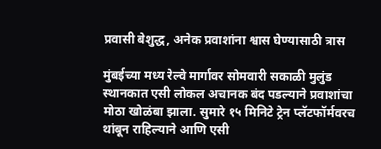प्रवासी बेशुद्ध, अनेक प्रवाशांना श्वास घेण्यासाठी त्रास

मुंबईच्या मध्य रेल्वे मार्गावर सोमवारी सकाळी मुलुंड स्थानकात एसी लोकल अचानक बंद पडल्याने प्रवाशांचा मोठा खोळंबा झाला. सुमारे १५ मिनिटे ट्रेन प्लॅटफॉर्मवरच थांबून राहिल्याने आणि एसी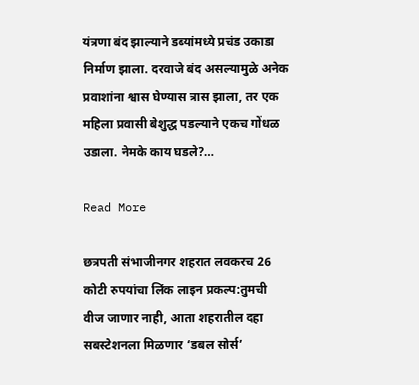यंत्रणा बंद झाल्याने डब्यांमध्ये प्रचंड उकाडा निर्माण झाला. दरवाजे बंद असल्यामुळे अनेक प्रवाशांना श्वास घेण्यास त्रास झाला, तर एक महिला प्रवासी बेशुद्ध पडल्याने एकच गोंधळ उडाला. नेमके काय घडले?…

Read More

छत्रपती संभाजीनगर शहरात लवकरच 26 कोटी रुपयांचा लिंक लाइन प्रकल्प:तुमची वीज जाणार नाही, आता शहरातील दहा सबस्टेशनला मिळणार ‘डबल सोर्स’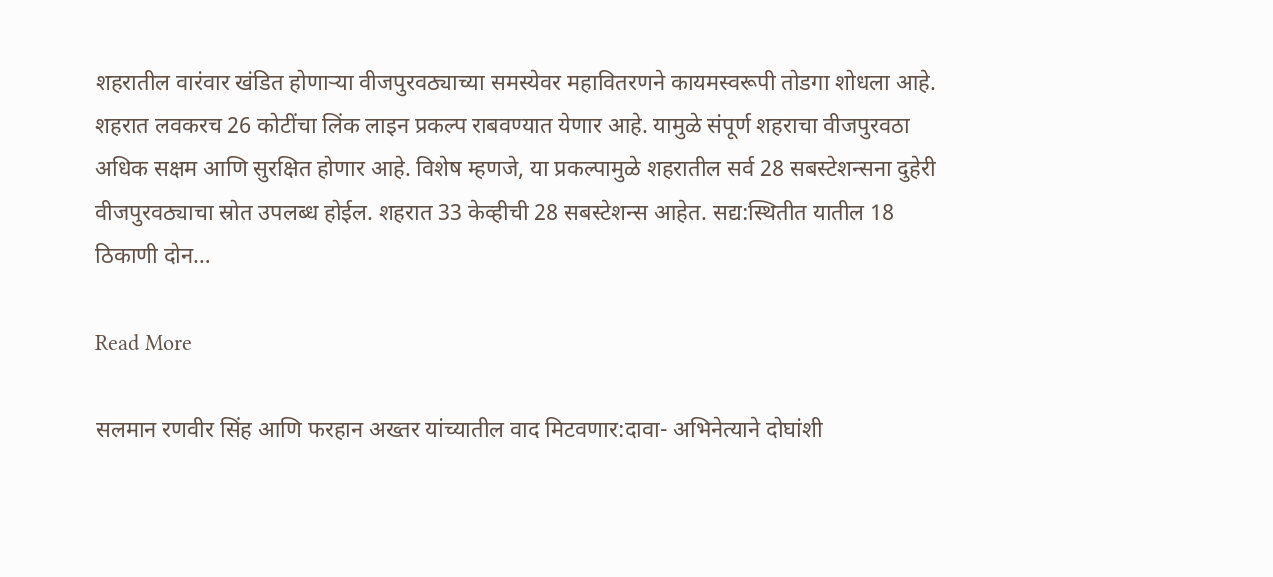शहरातील वारंवार खंडित होणाऱ्या वीजपुरवठ्याच्या समस्येवर महावितरणने कायमस्वरूपी तोडगा शोधला आहे. शहरात लवकरच 26 कोटींचा लिंक लाइन प्रकल्प राबवण्यात येणार आहे. यामुळे संपूर्ण शहराचा वीजपुरवठा अधिक सक्षम आणि सुरक्षित होणार आहे. विशेष म्हणजे, या प्रकल्पामुळे शहरातील सर्व 28 सबस्टेशन्सना दुहेरी वीजपुरवठ्याचा स्रोत उपलब्ध होईल. शहरात 33 केव्हीची 28 सबस्टेशन्स आहेत. सद्य:स्थितीत यातील 18 ठिकाणी दोन…

Read More

सलमान रणवीर सिंह आणि फरहान अख्तर यांच्यातील वाद मिटवणार:दावा- अभिनेत्याने दोघांशी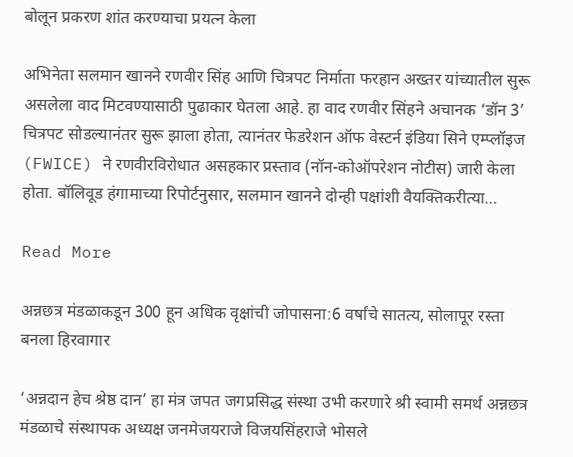बोलून प्रकरण शांत करण्याचा प्रयत्न केला

अभिनेता सलमान खानने रणवीर सिंह आणि चित्रपट निर्माता फरहान अख्तर यांच्यातील सुरू असलेला वाद मिटवण्यासाठी पुढाकार घेतला आहे. हा वाद रणवीर सिंहने अचानक ‘डॉन 3’ चित्रपट सोडल्यानंतर सुरू झाला होता, त्यानंतर फेडरेशन ऑफ वेस्टर्न इंडिया सिने एम्प्लॉइज (FWICE) ने रणवीरविरोधात असहकार प्रस्ताव (नॉन-कोऑपरेशन नोटीस) जारी केला होता. बॉलिवूड हंगामाच्या रिपोर्टनुसार, सलमान खानने दोन्ही पक्षांशी वैयक्तिकरीत्या…

Read More

अन्नछत्र मंडळाकडून 300 हून अधिक वृक्षांची जोपासना:6 वर्षांचे सातत्य, सोलापूर रस्ता बनला हिरवागार

‘अन्नदान हेच श्रेष्ठ दान’ हा मंत्र जपत जगप्रसिद्ध संस्था उभी करणारे श्री स्वामी समर्थ अन्नछत्र मंडळाचे संस्थापक अध्यक्ष जनमेजयराजे विजयसिंहराजे भोसले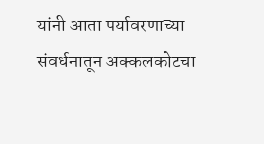यांनी आता पर्यावरणाच्या संवर्धनातून अक्कलकोटचा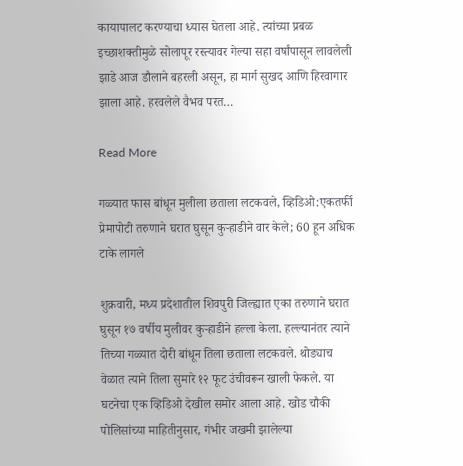कायापालट करण्याचा ध्यास घेतला आहे. त्यांच्या प्रबळ इच्छाशक्तीमुळे सोलापूर रस्त्यावर गेल्या सहा वर्षांपासून लावलेली झाडे आज डौलाने बहरली असून, हा मार्ग सुखद आणि हिरवागार झाला आहे. हरवलेले वैभव परत…

Read More

गळ्यात फास बांधून मुलीला छताला लटकवले, व्हिडिओ:एकतर्फी प्रेमापोटी तरुणाने घरात घुसून कुऱ्हाडीने वार केले; 60 हून अधिक टाके लागले

शुक्रवारी, मध्य प्रदेशातील शिवपुरी जिल्ह्यात एका तरुणाने घरात घुसून १७ वर्षीय मुलीवर कुऱ्हाडीने हल्ला केला. हल्ल्यानंतर त्याने तिच्या गळ्यात दोरी बांधून तिला छताला लटकवले. थोड्याच वेळात त्याने तिला सुमारे १२ फूट उंचीवरून खाली फेकले. या घटनेचा एक व्हिडिओ देखील समोर आला आहे. खोड चौकी पोलिसांच्या माहितीनुसार, गंभीर जखमी झालेल्या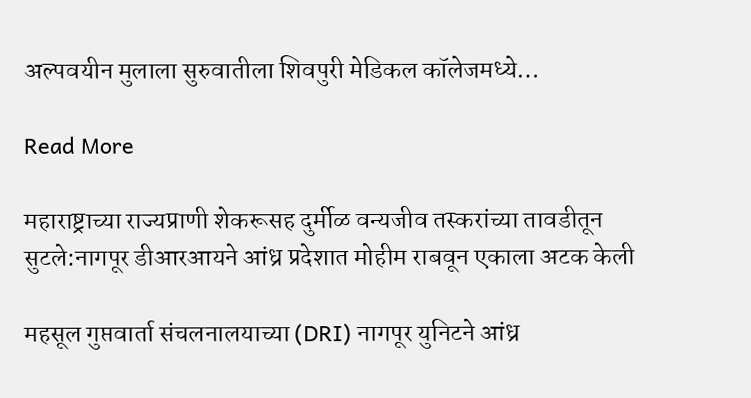अल्पवयीन मुलाला सुरुवातीला शिवपुरी मेडिकल कॉलेजमध्ये…

Read More

महाराष्ट्राच्या राज्यप्राणी शेकरूसह दुर्मीळ वन्यजीव तस्करांच्या तावडीतून सुटले:नागपूर डीआरआयने आंध्र प्रदेशात मोहीम राबवून एकाला अटक केली

महसूल गुप्तवार्ता संचलनालयाच्या (DRI) नागपूर युनिटने आंध्र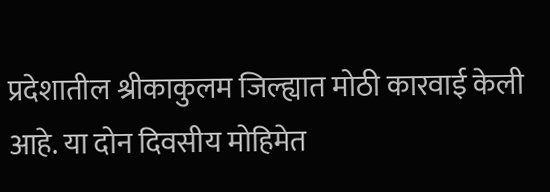प्रदेशातील श्रीकाकुलम जिल्ह्यात मोठी कारवाई केली आहे. या दोन दिवसीय मोहिमेत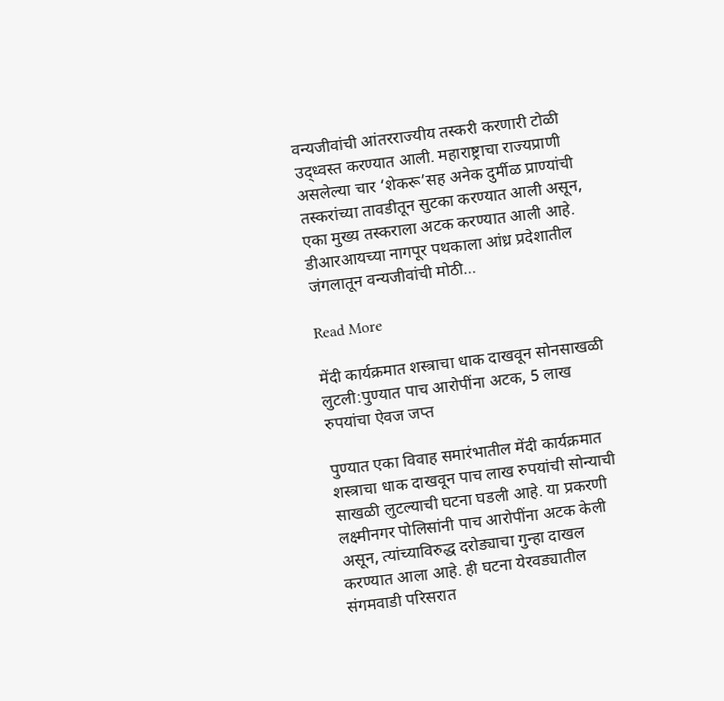वन्यजीवांची आंतरराज्यीय तस्करी करणारी टोळी उद्ध्वस्त करण्यात आली. महाराष्ट्राचा राज्यप्राणी असलेल्या चार ‘शेकरू’सह अनेक दुर्मीळ प्राण्यांची तस्करांच्या तावडीतून सुटका करण्यात आली असून, एका मुख्य तस्कराला अटक करण्यात आली आहे. डीआरआयच्या नागपूर पथकाला आंध्र प्रदेशातील जंगलातून वन्यजीवांची मोठी…

Read More

मेंदी कार्यक्रमात शस्त्राचा धाक दाखवून सोनसाखळी लुटली:पुण्यात पाच आरोपींना अटक, 5 लाख रुपयांचा ऐवज जप्त

पुण्यात एका विवाह समारंभातील मेंदी कार्यक्रमात शस्त्राचा धाक दाखवून पाच लाख रुपयांची सोन्याची साखळी लुटल्याची घटना घडली आहे. या प्रकरणी लक्ष्मीनगर पोलिसांनी पाच आरोपींना अटक केली असून, त्यांच्याविरुद्ध दरोड्याचा गुन्हा दाखल करण्यात आला आहे. ही घटना येरवड्यातील संगमवाडी परिसरात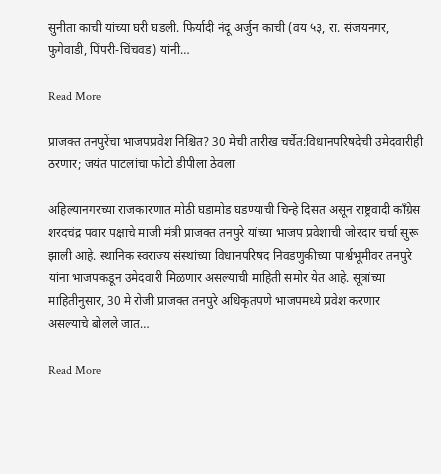सुनीता काची यांच्या घरी घडली. फिर्यादी नंदू अर्जुन काची (वय ५३, रा. संजयनगर, फुगेवाडी, पिंपरी-चिंचवड) यांनी…

Read More

प्राजक्त तनपुरेंचा भाजपप्रवेश निश्चित? 30 मेची तारीख चर्चेत:विधानपरिषदेची उमेदवारीही ठरणार; जयंत पाटलांचा फोटो डीपीला ठेवला

अहिल्यानगरच्या राजकारणात मोठी घडामोड घडण्याची चिन्हे दिसत असून राष्ट्रवादी काँग्रेस शरदचंद्र पवार पक्षाचे माजी मंत्री प्राजक्त तनपुरे यांच्या भाजप प्रवेशाची जोरदार चर्चा सुरू झाली आहे. स्थानिक स्वराज्य संस्थांच्या विधानपरिषद निवडणुकीच्या पार्श्वभूमीवर तनपुरे यांना भाजपकडून उमेदवारी मिळणार असल्याची माहिती समोर येत आहे. सूत्रांच्या माहितीनुसार, 30 मे रोजी प्राजक्त तनपुरे अधिकृतपणे भाजपमध्ये प्रवेश करणार असल्याचे बोलले जात…

Read More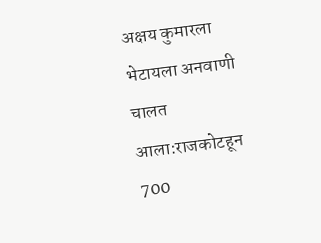अक्षय कुमारला भेटायला अनवाणी चालत आला:राजकोटहून 700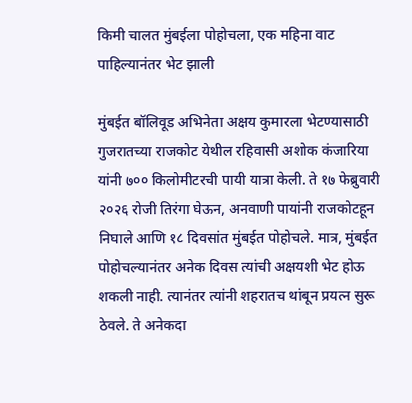किमी चालत मुंबईला पोहोचला, एक महिना वाट पाहिल्यानंतर भेट झाली

मुंबईत बॉलिवूड अभिनेता अक्षय कुमारला भेटण्यासाठी गुजरातच्या राजकोट येथील रहिवासी अशोक कंजारिया यांनी ७०० किलोमीटरची पायी यात्रा केली. ते १७ फेब्रुवारी २०२६ रोजी तिरंगा घेऊन, अनवाणी पायांनी राजकोटहून निघाले आणि १८ दिवसांत मुंबईत पोहोचले. मात्र, मुंबईत पोहोचल्यानंतर अनेक दिवस त्यांची अक्षयशी भेट होऊ शकली नाही. त्यानंतर त्यांनी शहरातच थांबून प्रयत्न सुरू ठेवले. ते अनेकदा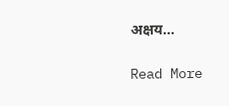अक्षय…

Read More